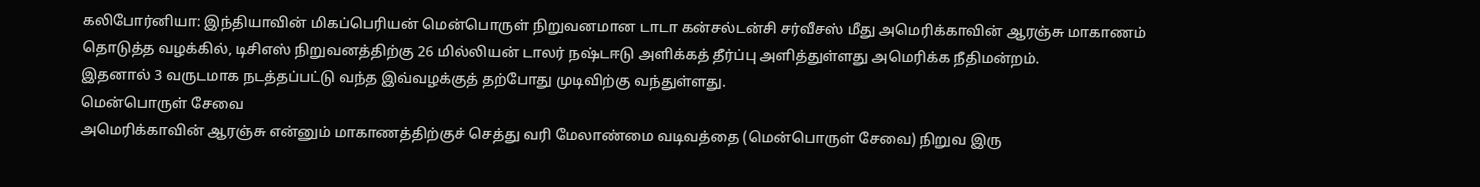கலிபோர்னியா: இந்தியாவின் மிகப்பெரியன் மென்பொருள் நிறுவனமான டாடா கன்சல்டன்சி சர்வீசஸ் மீது அமெரிக்காவின் ஆரஞ்சு மாகாணம் தொடுத்த வழக்கில், டிசிஎஸ் நிறுவனத்திற்கு 26 மில்லியன் டாலர் நஷ்டஈடு அளிக்கத் தீர்ப்பு அளித்துள்ளது அமெரிக்க நீதிமன்றம்.
இதனால் 3 வருடமாக நடத்தப்பட்டு வந்த இவ்வழக்குத் தற்போது முடிவிற்கு வந்துள்ளது.
மென்பொருள் சேவை
அமெரிக்காவின் ஆரஞ்சு என்னும் மாகாணத்திற்குச் செத்து வரி மேலாண்மை வடிவத்தை (மென்பொருள் சேவை) நிறுவ இரு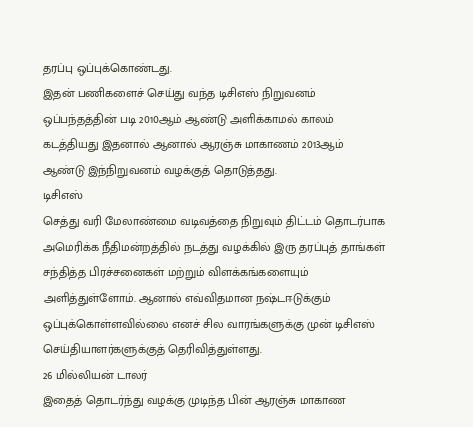தரப்பு ஒப்புக்கொண்டது.
இதன் பணிகளைச் செய்து வந்த டிசிஎஸ் நிறுவனம் ஒப்பந்தத்தின் படி 2010ஆம் ஆண்டு அளிக்காமல் காலம் கடத்தியது இதனால் ஆனால் ஆரஞ்சு மாகாணம் 2013ஆம் ஆண்டு இந்நிறுவனம் வழக்குத் தொடுத்தது.
டிசிஎஸ்
செத்து வரி மேலாண்மை வடிவத்தை நிறுவும் திட்டம் தொடர்பாக அமெரிக்க நீதிமன்றத்தில் நடத்து வழக்கில் இரு தரப்புத் தாங்கள் சந்தித்த பிரச்சனைகள் மற்றும் விளக்கங்களையும் அளித்துள்ளோம். ஆனால் எவ்விதமான நஷ்டஈடுக்கும் ஒப்புக்கொள்ளவில்லை எனச் சில வாரங்களுக்கு முன் டிசிஎஸ் செய்தியாளர்களுக்குத் தெரிவித்துள்ளது.
26 மில்லியன் டாலர்
இதைத் தொடர்ந்து வழக்கு முடிந்த பின் ஆரஞ்சு மாகாண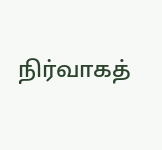நிர்வாகத்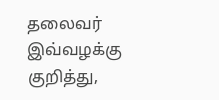தலைவர் இவ்வழக்கு குறித்து,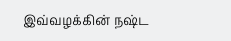இவ்வழக்கின் நஷ்ட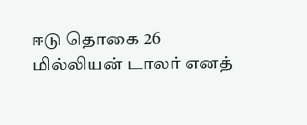ஈடு தொகை 26 மில்லியன் டாலர் எனத்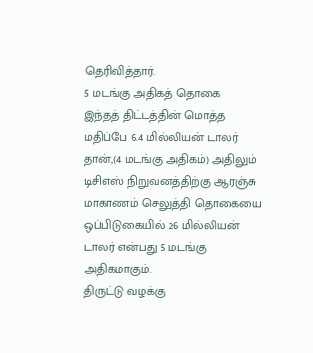தெரிவித்தார்.
5 மடங்கு அதிகத் தொகை
இந்தத் திட்டத்தின் மொத்த மதிப்பே 6.4 மில்லியன் டாலர் தான்,(4 மடங்கு அதிகம்) அதிலும் டிசிஎஸ் நிறுவனத்திற்கு ஆரஞ்சு மாகாணம் செலுத்தி தொகையை ஒப்பிடுகையில் 26 மில்லியன் டாலர் என்பது 5 மடங்கு அதிகமாகும்.
திருட்டு வழக்கு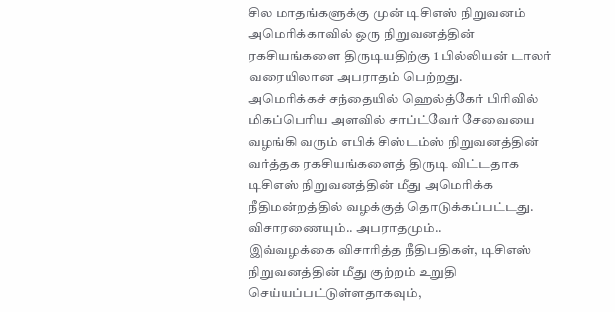சில மாதங்களுக்கு முன் டிசிஎஸ் நிறுவனம் அமெரிக்காவில் ஒரு நிறுவனத்தின் ரகசியங்களை திருடியதிற்கு 1 பில்லியன் டாலர் வரையிலான அபராதம் பெற்றது.
அமெரிக்கச் சந்தையில் ஹெல்த்கேர் பிரிவில் மிகப்பெரிய அளவில் சாப்ட்வேர் சேவையை வழங்கி வரும் எபிக் சிஸ்டம்ஸ் நிறுவனத்தின் வர்த்தக ரகசியங்களைத் திருடி விட்டதாக டிசிஎஸ் நிறுவனத்தின் மீது அமெரிக்க நீதிமன்றத்தில் வழக்குத் தொடுக்கப்பட்டது.
விசாரணையும்.. அபராதமும்..
இவ்வழக்கை விசாரித்த நீதிபதிகள், டிசிஎஸ் நிறுவனத்தின் மீது குற்றம் உறுதி செய்யப்பட்டுள்ளதாகவும்,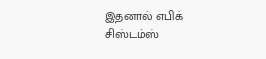இதனால் எபிக் சிஸ்டம்ஸ்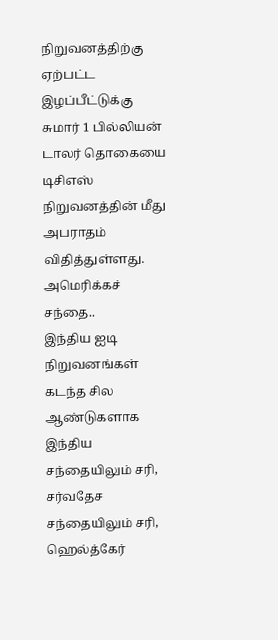நிறுவனத்திற்கு ஏற்பட்ட இழப்பீட்டுக்கு சுமார் 1 பில்லியன் டாலர் தொகையை டிசிஎஸ் நிறுவனத்தின் மீது அபராதம் விதித்துள்ளது.
அமெரிக்கச் சந்தை..
இந்திய ஐடி நிறுவனங்கள் கடந்த சில ஆண்டுகளாக இந்திய சந்தையிலும் சரி, சர்வதேச சந்தையிலும் சரி, ஹெல்த்கேர்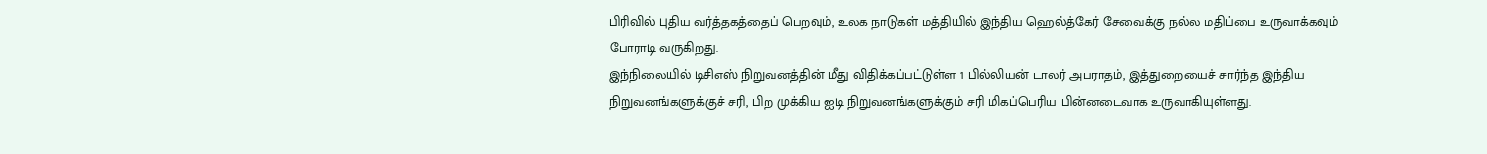பிரிவில் புதிய வர்த்தகத்தைப் பெறவும், உலக நாடுகள் மத்தியில் இந்திய ஹெல்த்கேர் சேவைக்கு நல்ல மதிப்பை உருவாக்கவும் போராடி வருகிறது.
இந்நிலையில் டிசிஎஸ் நிறுவனத்தின் மீது விதிக்கப்பட்டுள்ள 1 பில்லியன் டாலர் அபராதம், இத்துறையைச் சார்ந்த இந்திய நிறுவனங்களுக்குச் சரி, பிற முக்கிய ஐடி நிறுவனங்களுக்கும் சரி மிகப்பெரிய பின்னடைவாக உருவாகியுள்ளது.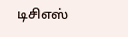டிசிஎஸ்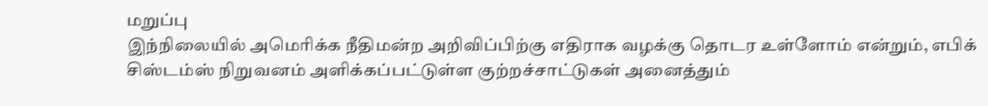மறுப்பு
இந்நிலையில் அமெரிக்க நீதிமன்ற அறிவிப்பிற்கு எதிராக வழக்கு தொடர உள்ளோம் என்றும், எபிக் சிஸ்டம்ஸ் நிறுவனம் அளிக்கப்பட்டுள்ள குற்றச்சாட்டுகள் அனைத்தும்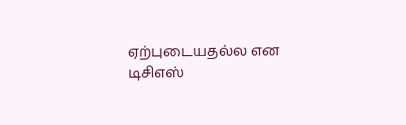ஏற்புடையதல்ல என டிசிஎஸ்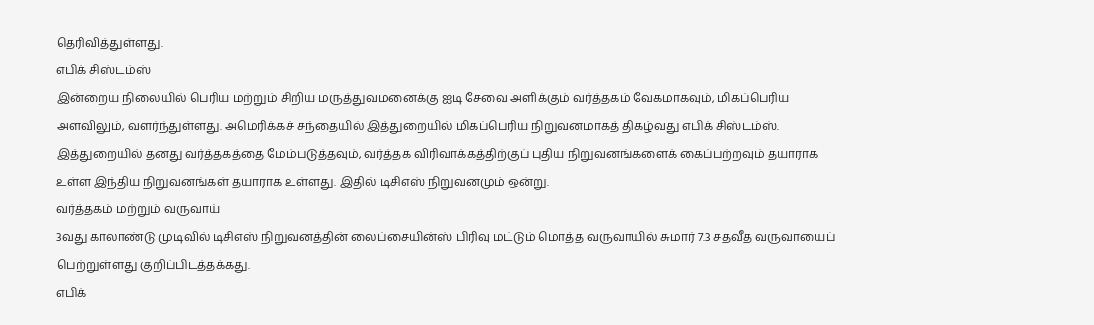தெரிவித்துள்ளது.
எபிக் சிஸ்டம்ஸ்
இன்றைய நிலையில் பெரிய மற்றும் சிறிய மருத்துவமனைக்கு ஐடி சேவை அளிக்கும் வர்த்தகம் வேகமாகவும், மிகப்பெரிய அளவிலும், வளர்ந்துள்ளது. அமெரிக்கச் சந்தையில் இத்துறையில் மிகப்பெரிய நிறுவனமாகத் திகழ்வது எபிக் சிஸ்டம்ஸ்.
இத்துறையில் தனது வர்த்தகத்தை மேம்படுத்தவும், வர்த்தக விரிவாக்கத்திற்குப் புதிய நிறுவனங்களைக் கைப்பற்றவும் தயாராக உள்ள இந்திய நிறுவனங்கள் தயாராக உள்ளது. இதில் டிசிஎஸ் நிறுவனமும் ஒன்று.
வர்த்தகம் மற்றும் வருவாய்
3வது காலாண்டு முடிவில் டிசிஎஸ் நிறுவனத்தின் லைப்சையின்ஸ் பிரிவு மட்டும் மொத்த வருவாயில் சுமார் 7.3 சதவீத வருவாயைப் பெற்றுள்ளது குறிப்பிடத்தக்கது.
எபிக்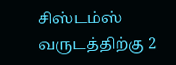சிஸ்டம்ஸ் வருடத்திற்கு 2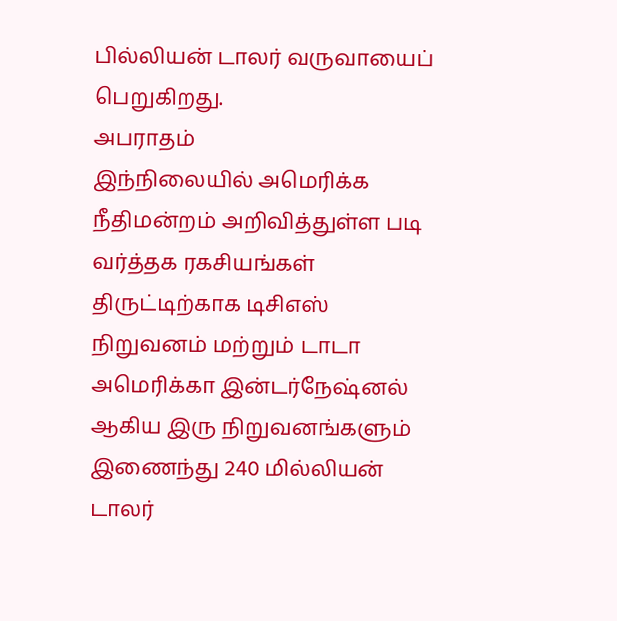பில்லியன் டாலர் வருவாயைப் பெறுகிறது.
அபராதம்
இந்நிலையில் அமெரிக்க நீதிமன்றம் அறிவித்துள்ள படி வர்த்தக ரகசியங்கள் திருட்டிற்காக டிசிஎஸ் நிறுவனம் மற்றும் டாடா அமெரிக்கா இன்டர்நேஷ்னல் ஆகிய இரு நிறுவனங்களும் இணைந்து 240 மில்லியன் டாலர்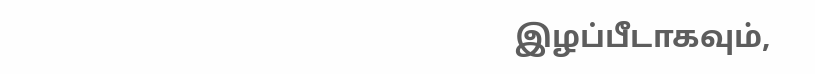இழப்பீடாகவும்,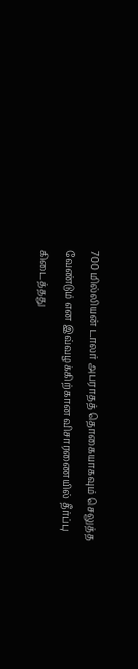700 மில்லியன் டாலர் அபராதத் தொகையாகவும் செலுத்த வேண்டும் என இவ்வழக்கிற்கான விசாரணையில் தீர்ப்பு கிடைத்தது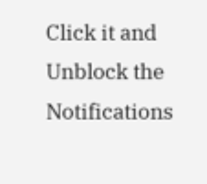Click it and Unblock the Notifications